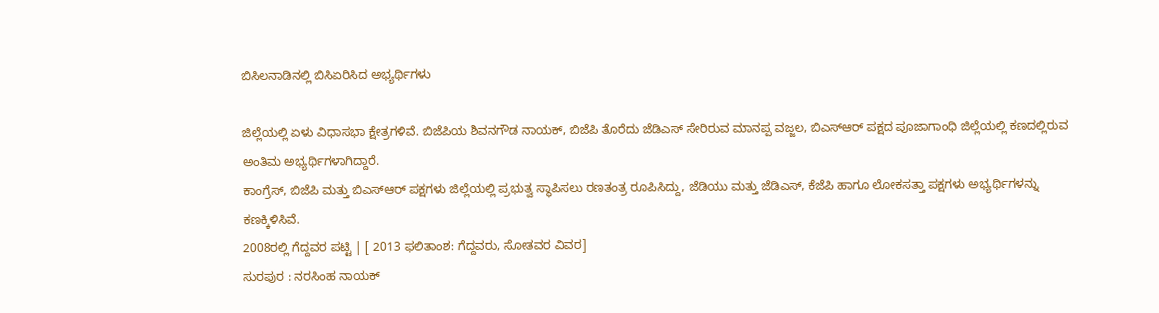ಬಿಸಿಲನಾಡಿನಲ್ಲಿ ಬಿಸಿಏರಿಸಿದ ಅಭ್ಯರ್ಥಿಗಳು

ಜಿಲ್ಲೆಯಲ್ಲಿ ಏಳು ವಿಧಾಸಭಾ ಕ್ಷೇತ್ರಗಳಿವೆ. ಬಿಜೆಪಿಯ ಶಿವನಗೌಡ ನಾಯಕ್, ಬಿಜೆಪಿ ತೊರೆದು ಜೆಡಿಎಸ್ ಸೇರಿರುವ ಮಾನಪ್ಪ ವಜ್ಜಲ, ಬಿಎಸ್ಆರ್ ಪಕ್ಷದ ಪೂಜಾಗಾಂಧಿ ಜಿಲ್ಲೆಯಲ್ಲಿ ಕಣದಲ್ಲಿರುವ ಅಂತಿಮ ಅಭ್ಯರ್ಥಿಗಳಾಗಿದ್ದಾರೆ.
ಕಾಂಗ್ರೆಸ್, ಬಿಜೆಪಿ ಮತ್ತು ಬಿಎಸ್ಆರ್ ಪಕ್ಷಗಳು ಜಿಲ್ಲೆಯಲ್ಲಿ ಪ್ರಭುತ್ವ ಸ್ಥಾಪಿಸಲು ರಣತಂತ್ರ ರೂಪಿಸಿದ್ದು, ಜೆಡಿಯು ಮತ್ತು ಜೆಡಿಎಸ್, ಕೆಜೆಪಿ ಹಾಗೂ ಲೋಕಸತ್ತಾ ಪಕ್ಷಗಳು ಅಭ್ಯರ್ಥಿಗಳನ್ನು ಕಣಕ್ಕಿಳಿಸಿವೆ.
2008ರಲ್ಲಿ ಗೆದ್ದವರ ಪಟ್ಟಿ | [ 2013 ಫಲಿತಾಂಶ: ಗೆದ್ದವರು, ಸೋತವರ ವಿವರ]
ಸುರಪುರ : ನರಸಿಂಹ ನಾಯಕ್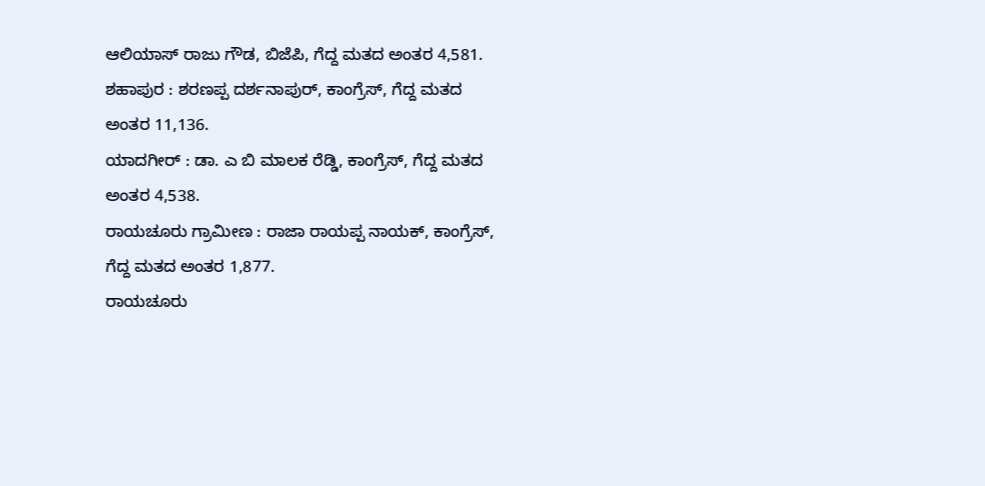ಆಲಿಯಾಸ್ ರಾಜು ಗೌಡ, ಬಿಜೆಪಿ, ಗೆದ್ದ ಮತದ ಅಂತರ 4,581.
ಶಹಾಪುರ : ಶರಣಪ್ಪ ದರ್ಶನಾಪುರ್, ಕಾಂಗ್ರೆಸ್, ಗೆದ್ದ ಮತದ ಅಂತರ 11,136.
ಯಾದಗೀರ್ : ಡಾ. ಎ ಬಿ ಮಾಲಕ ರೆಡ್ಡಿ, ಕಾಂಗ್ರೆಸ್, ಗೆದ್ದ ಮತದ ಅಂತರ 4,538.
ರಾಯಚೂರು ಗ್ರಾಮೀಣ : ರಾಜಾ ರಾಯಪ್ಪ ನಾಯಕ್, ಕಾಂಗ್ರೆಸ್, ಗೆದ್ದ ಮತದ ಅಂತರ 1,877.
ರಾಯಚೂರು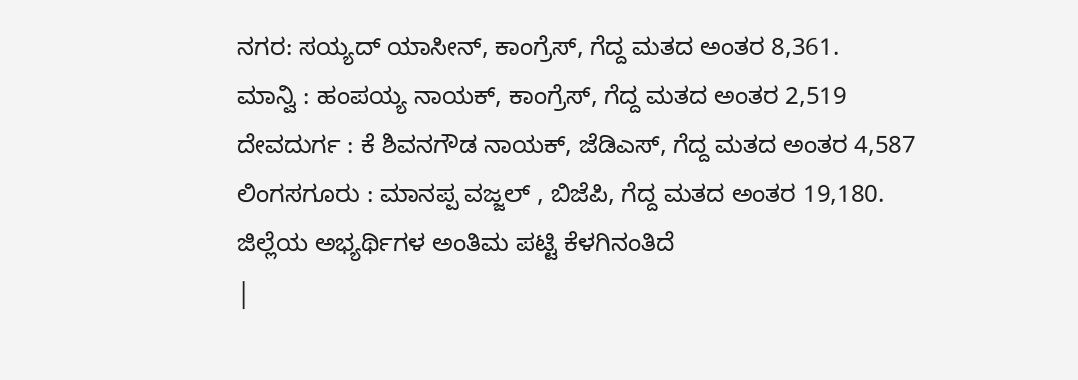ನಗರ: ಸಯ್ಯದ್ ಯಾಸೀನ್, ಕಾಂಗ್ರೆಸ್, ಗೆದ್ದ ಮತದ ಅಂತರ 8,361.
ಮಾನ್ವಿ : ಹಂಪಯ್ಯ ನಾಯಕ್, ಕಾಂಗ್ರೆಸ್, ಗೆದ್ದ ಮತದ ಅಂತರ 2,519
ದೇವದುರ್ಗ : ಕೆ ಶಿವನಗೌಡ ನಾಯಕ್, ಜೆಡಿಎಸ್, ಗೆದ್ದ ಮತದ ಅಂತರ 4,587
ಲಿಂಗಸಗೂರು : ಮಾನಪ್ಪ ವಜ್ಜಲ್ , ಬಿಜೆಪಿ, ಗೆದ್ದ ಮತದ ಅಂತರ 19,180.
ಜಿಲ್ಲೆಯ ಅಭ್ಯರ್ಥಿಗಳ ಅಂತಿಮ ಪಟ್ಟಿ ಕೆಳಗಿನಂತಿದೆ
|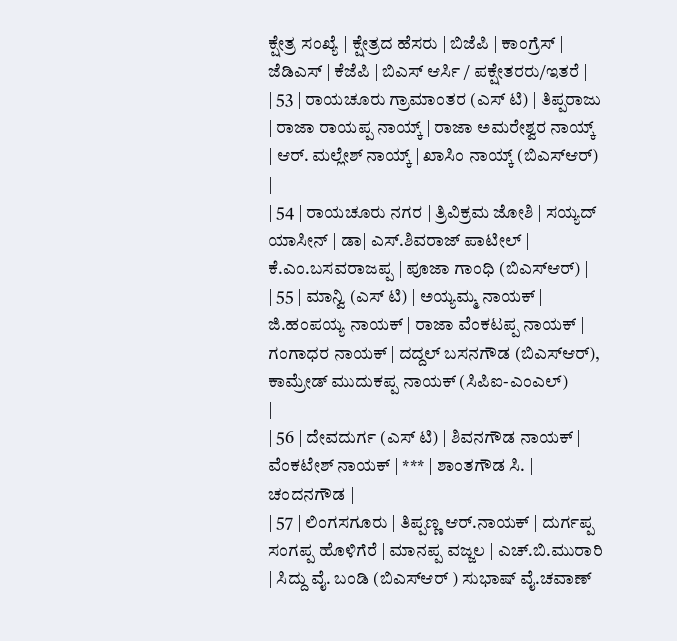ಕ್ಷೇತ್ರ ಸಂಖ್ಯೆ | ಕ್ಷೇತ್ರದ ಹೆಸರು | ಬಿಜೆಪಿ | ಕಾಂಗ್ರೆಸ್ | ಜೆಡಿಎಸ್ | ಕೆಜೆಪಿ | ಬಿಎಸ್ ಆರ್ಸಿ / ಪಕ್ಷೇತರರು/ಇತರೆ |
| 53 | ರಾಯಚೂರು ಗ್ರಾಮಾಂತರ (ಎಸ್ ಟಿ) | ತಿಪ್ಪರಾಜು | ರಾಜಾ ರಾಯಪ್ಪ ನಾಯ್ಕ್ | ರಾಜಾ ಅಮರೇಶ್ವರ ನಾಯ್ಕ್ | ಆರ್. ಮಲ್ಲೇಶ್ ನಾಯ್ಕ್ | ಖಾಸಿಂ ನಾಯ್ಕ್ (ಬಿಎಸ್ಆರ್) |
| 54 | ರಾಯಚೂರು ನಗರ | ತ್ರಿವಿಕ್ರಮ ಜೋಶಿ | ಸಯ್ಯದ್ ಯಾಸೀನ್ | ಡಾ| ಎಸ್.ಶಿವರಾಜ್ ಪಾಟೀಲ್ | ಕೆ.ಎಂ.ಬಸವರಾಜಪ್ಪ | ಪೂಜಾ ಗಾಂಧಿ (ಬಿಎಸ್ಆರ್) |
| 55 | ಮಾನ್ವಿ (ಎಸ್ ಟಿ) | ಅಯ್ಯಮ್ಮ ನಾಯಕ್ | ಜಿ.ಹಂಪಯ್ಯ ನಾಯಕ್ | ರಾಜಾ ವೆಂಕಟಪ್ಪ ನಾಯಕ್ | ಗಂಗಾಧರ ನಾಯಕ್ | ದದ್ದಲ್ ಬಸನಗೌಡ (ಬಿಎಸ್ಆರ್), ಕಾಮ್ರೇಡ್ ಮುದುಕಪ್ಪ ನಾಯಕ್ (ಸಿಪಿಐ-ಎಂಎಲ್)
|
| 56 | ದೇವದುರ್ಗ (ಎಸ್ ಟಿ) | ಶಿವನಗೌಡ ನಾಯಕ್ | ವೆಂಕಟೇಶ್ ನಾಯಕ್ | *** | ಶಾಂತಗೌಡ ಸಿ. | ಚಂದನಗೌಡ |
| 57 | ಲಿಂಗಸಗೂರು | ತಿಪ್ಪಣ್ಣ ಆರ್.ನಾಯಕ್ | ದುರ್ಗಪ್ಪ ಸಂಗಪ್ಪ ಹೊಳಿಗೆರೆ | ಮಾನಪ್ಪ ವಜ್ಜಲ | ಎಚ್.ಬಿ.ಮುರಾರಿ | ಸಿದ್ದು ವೈ. ಬಂಡಿ (ಬಿಎಸ್ಆರ್ ) ಸುಭಾಷ್ ವೈ.ಚವಾಣ್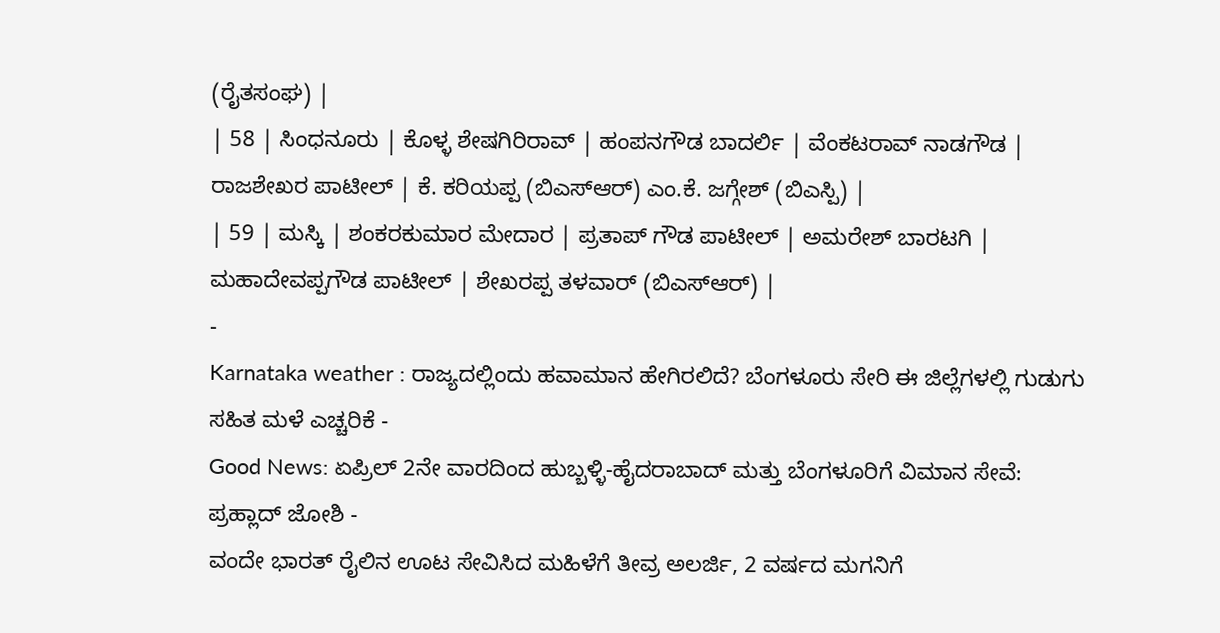(ರೈತಸಂಘ) |
| 58 | ಸಿಂಧನೂರು | ಕೊಳ್ಳ ಶೇಷಗಿರಿರಾವ್ | ಹಂಪನಗೌಡ ಬಾದರ್ಲಿ | ವೆಂಕಟರಾವ್ ನಾಡಗೌಡ | ರಾಜಶೇಖರ ಪಾಟೀಲ್ | ಕೆ. ಕರಿಯಪ್ಪ (ಬಿಎಸ್ಆರ್) ಎಂ.ಕೆ. ಜಗ್ಗೇಶ್ (ಬಿಎಸ್ಪಿ) |
| 59 | ಮಸ್ಕಿ | ಶಂಕರಕುಮಾರ ಮೇದಾರ | ಪ್ರತಾಪ್ ಗೌಡ ಪಾಟೀಲ್ | ಅಮರೇಶ್ ಬಾರಟಗಿ | ಮಹಾದೇವಪ್ಪಗೌಡ ಪಾಟೀಲ್ | ಶೇಖರಪ್ಪ ತಳವಾರ್ (ಬಿಎಸ್ಆರ್) |
-
Karnataka weather : ರಾಜ್ಯದಲ್ಲಿಂದು ಹವಾಮಾನ ಹೇಗಿರಲಿದೆ? ಬೆಂಗಳೂರು ಸೇರಿ ಈ ಜಿಲ್ಲೆಗಳಲ್ಲಿ ಗುಡುಗು ಸಹಿತ ಮಳೆ ಎಚ್ಚರಿಕೆ -
Good News: ಏಪ್ರಿಲ್ 2ನೇ ವಾರದಿಂದ ಹುಬ್ಬಳ್ಳಿ-ಹೈದರಾಬಾದ್ ಮತ್ತು ಬೆಂಗಳೂರಿಗೆ ವಿಮಾನ ಸೇವೆ: ಪ್ರಹ್ಲಾದ್ ಜೋಶಿ -
ವಂದೇ ಭಾರತ್ ರೈಲಿನ ಊಟ ಸೇವಿಸಿದ ಮಹಿಳೆಗೆ ತೀವ್ರ ಅಲರ್ಜಿ, 2 ವರ್ಷದ ಮಗನಿಗೆ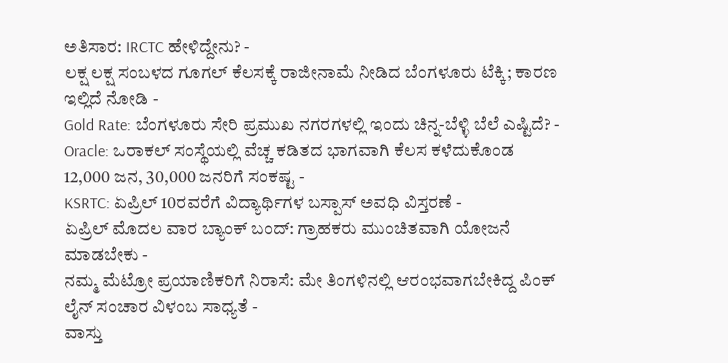ಅತಿಸಾರ: IRCTC ಹೇಳಿದ್ದೇನು? -
ಲಕ್ಷ ಲಕ್ಷ ಸಂಬಳದ ಗೂಗಲ್ ಕೆಲಸಕ್ಕೆ ರಾಜೀನಾಮೆ ನೀಡಿದ ಬೆಂಗಳೂರು ಟೆಕ್ಕಿ; ಕಾರಣ ಇಲ್ಲಿದೆ ನೋಡಿ -
Gold Rate: ಬೆಂಗಳೂರು ಸೇರಿ ಪ್ರಮುಖ ನಗರಗಳಲ್ಲಿ ಇಂದು ಚಿನ್ನ-ಬೆಳ್ಳಿ ಬೆಲೆ ಎಷ್ಟಿದೆ? -
Oracle: ಒರಾಕಲ್ ಸಂಸ್ಥೆಯಲ್ಲಿ ವೆಚ್ಚ ಕಡಿತದ ಭಾಗವಾಗಿ ಕೆಲಸ ಕಳೆದುಕೊಂಡ 12,000 ಜನ, 30,000 ಜನರಿಗೆ ಸಂಕಷ್ಟ -
KSRTC: ಏಪ್ರಿಲ್ 10ರವರೆಗೆ ವಿದ್ಯಾರ್ಥಿಗಳ ಬಸ್ಪಾಸ್ ಅವಧಿ ವಿಸ್ತರಣೆ -
ಏಪ್ರಿಲ್ ಮೊದಲ ವಾರ ಬ್ಯಾಂಕ್ ಬಂದ್: ಗ್ರಾಹಕರು ಮುಂಚಿತವಾಗಿ ಯೋಜನೆ ಮಾಡಬೇಕು -
ನಮ್ಮ ಮೆಟ್ರೋ ಪ್ರಯಾಣಿಕರಿಗೆ ನಿರಾಸೆ: ಮೇ ತಿಂಗಳಿನಲ್ಲಿ ಆರಂಭವಾಗಬೇಕಿದ್ದ ಪಿಂಕ್ ಲೈನ್ ಸಂಚಾರ ವಿಳಂಬ ಸಾಧ್ಯತೆ -
ವಾಸ್ತು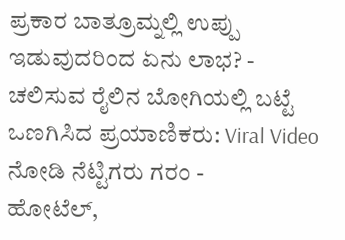ಪ್ರಕಾರ ಬಾತ್ರೂಮ್ನಲ್ಲಿ ಉಪ್ಪು ಇಡುವುದರಿಂದ ಏನು ಲಾಭ? -
ಚಲಿಸುವ ರೈಲಿನ ಬೋಗಿಯಲ್ಲಿ ಬಟ್ಟೆ ಒಣಗಿಸಿದ ಪ್ರಯಾಣಿಕರು: Viral Video ನೋಡಿ ನೆಟ್ಟಿಗರು ಗರಂ -
ಹೋಟೆಲ್,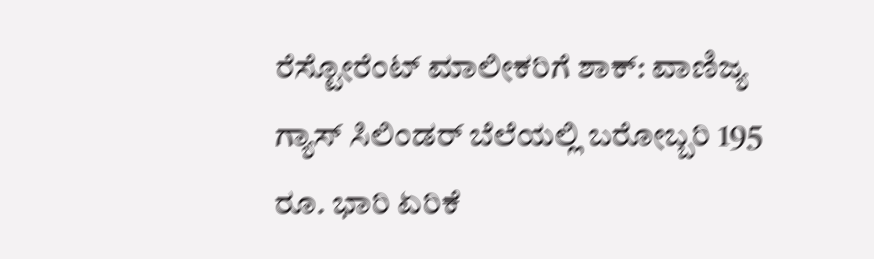ರೆಸ್ಟೋರೆಂಟ್ ಮಾಲೀಕರಿಗೆ ಶಾಕ್: ವಾಣಿಜ್ಯ ಗ್ಯಾಸ್ ಸಿಲಿಂಡರ್ ಬೆಲೆಯಲ್ಲಿ ಬರೋಬ್ಬರಿ 195 ರೂ. ಭಾರಿ ಏರಿಕೆ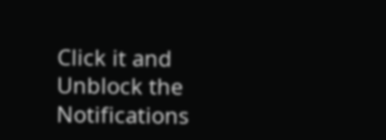Click it and Unblock the Notifications